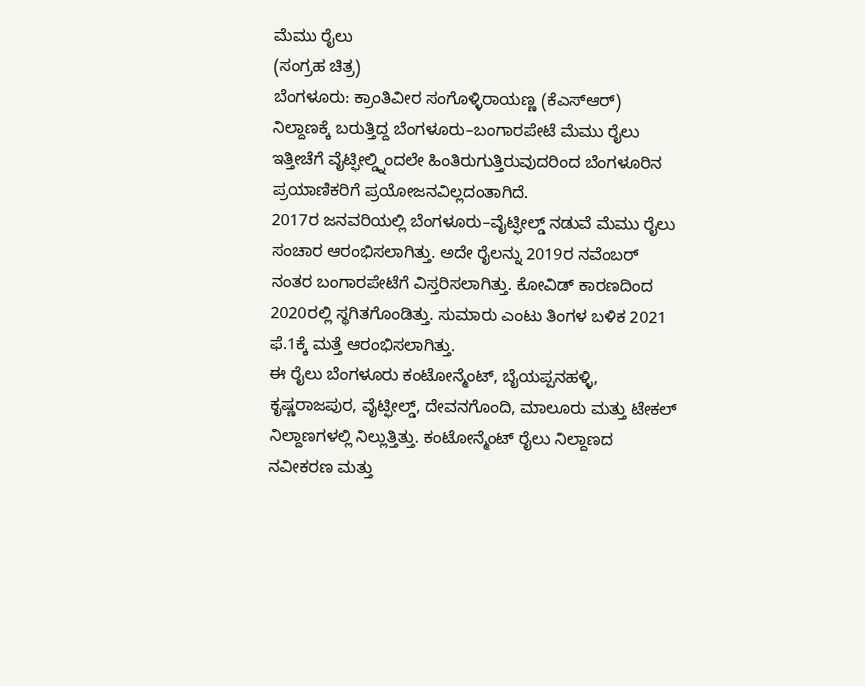ಮೆಮು ರೈಲು
(ಸಂಗ್ರಹ ಚಿತ್ರ)
ಬೆಂಗಳೂರು: ಕ್ರಾಂತಿವೀರ ಸಂಗೊಳ್ಳಿರಾಯಣ್ಣ (ಕೆಎಸ್ಆರ್) ನಿಲ್ದಾಣಕ್ಕೆ ಬರುತ್ತಿದ್ದ ಬೆಂಗಳೂರು–ಬಂಗಾರಪೇಟೆ ಮೆಮು ರೈಲು ಇತ್ತೀಚೆಗೆ ವೈಟ್ಫೀಲ್ಡ್ನಿಂದಲೇ ಹಿಂತಿರುಗುತ್ತಿರುವುದರಿಂದ ಬೆಂಗಳೂರಿನ ಪ್ರಯಾಣಿಕರಿಗೆ ಪ್ರಯೋಜನವಿಲ್ಲದಂತಾಗಿದೆ.
2017ರ ಜನವರಿಯಲ್ಲಿ ಬೆಂಗಳೂರು–ವೈಟ್ಫೀಲ್ಡ್ ನಡುವೆ ಮೆಮು ರೈಲು ಸಂಚಾರ ಆರಂಭಿಸಲಾಗಿತ್ತು. ಅದೇ ರೈಲನ್ನು 2019ರ ನವೆಂಬರ್ ನಂತರ ಬಂಗಾರಪೇಟೆಗೆ ವಿಸ್ತರಿಸಲಾಗಿತ್ತು. ಕೋವಿಡ್ ಕಾರಣದಿಂದ 2020ರಲ್ಲಿ ಸ್ಥಗಿತಗೊಂಡಿತ್ತು. ಸುಮಾರು ಎಂಟು ತಿಂಗಳ ಬಳಿಕ 2021 ಫೆ.1ಕ್ಕೆ ಮತ್ತೆ ಆರಂಭಿಸಲಾಗಿತ್ತು.
ಈ ರೈಲು ಬೆಂಗಳೂರು ಕಂಟೋನ್ಮೆಂಟ್, ಬೈಯಪ್ಪನಹಳ್ಳಿ, ಕೃಷ್ಣರಾಜಪುರ, ವೈಟ್ಫೀಲ್ಡ್, ದೇವನಗೊಂದಿ, ಮಾಲೂರು ಮತ್ತು ಟೇಕಲ್ ನಿಲ್ದಾಣಗಳಲ್ಲಿ ನಿಲ್ಲುತ್ತಿತ್ತು. ಕಂಟೋನ್ಮೆಂಟ್ ರೈಲು ನಿಲ್ದಾಣದ ನವೀಕರಣ ಮತ್ತು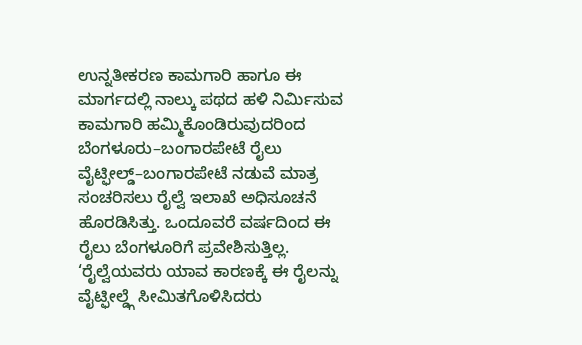ಉನ್ನತೀಕರಣ ಕಾಮಗಾರಿ ಹಾಗೂ ಈ ಮಾರ್ಗದಲ್ಲಿ ನಾಲ್ಕು ಪಥದ ಹಳಿ ನಿರ್ಮಿಸುವ ಕಾಮಗಾರಿ ಹಮ್ಮಿಕೊಂಡಿರುವುದರಿಂದ ಬೆಂಗಳೂರು–ಬಂಗಾರಪೇಟೆ ರೈಲು ವೈಟ್ಫೀಲ್ಡ್–ಬಂಗಾರಪೇಟೆ ನಡುವೆ ಮಾತ್ರ ಸಂಚರಿಸಲು ರೈಲ್ವೆ ಇಲಾಖೆ ಅಧಿಸೂಚನೆ ಹೊರಡಿಸಿತ್ತು. ಒಂದೂವರೆ ವರ್ಷದಿಂದ ಈ ರೈಲು ಬೆಂಗಳೂರಿಗೆ ಪ್ರವೇಶಿಸುತ್ತಿಲ್ಲ.
‘ರೈಲ್ವೆಯವರು ಯಾವ ಕಾರಣಕ್ಕೆ ಈ ರೈಲನ್ನು ವೈಟ್ಫೀಲ್ಡ್ಗೆ ಸೀಮಿತಗೊಳಿಸಿದರು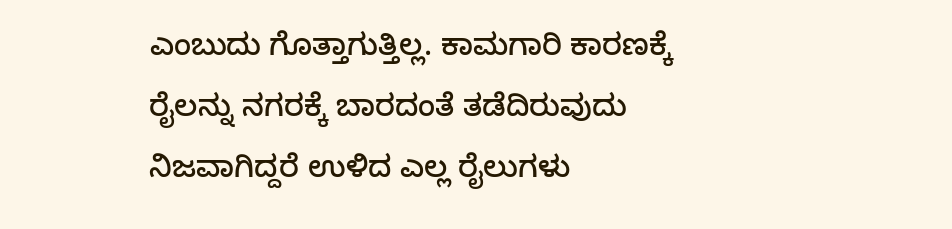ಎಂಬುದು ಗೊತ್ತಾಗುತ್ತಿಲ್ಲ. ಕಾಮಗಾರಿ ಕಾರಣಕ್ಕೆ ರೈಲನ್ನು ನಗರಕ್ಕೆ ಬಾರದಂತೆ ತಡೆದಿರುವುದು ನಿಜವಾಗಿದ್ದರೆ ಉಳಿದ ಎಲ್ಲ ರೈಲುಗಳು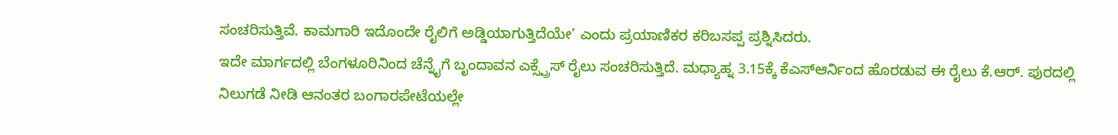ಸಂಚರಿಸುತ್ತಿವೆ. ಕಾಮಗಾರಿ ಇದೊಂದೇ ರೈಲಿಗೆ ಅಡ್ಡಿಯಾಗುತ್ತಿದೆಯೇ’ ಎಂದು ಪ್ರಯಾಣಿಕರ ಕರಿಬಸಪ್ಪ ಪ್ರಶ್ನಿಸಿದರು.
ಇದೇ ಮಾರ್ಗದಲ್ಲಿ ಬೆಂಗಳೂರಿನಿಂದ ಚೆನ್ನೈಗೆ ಬೃಂದಾವನ ಎಕ್ಸ್ಪ್ರೆಸ್ ರೈಲು ಸಂಚರಿಸುತ್ತಿದೆ. ಮಧ್ಯಾಹ್ನ 3.15ಕ್ಕೆ ಕೆಎಸ್ಆರ್ನಿಂದ ಹೊರಡುವ ಈ ರೈಲು ಕೆ.ಆರ್. ಪುರದಲ್ಲಿ ನಿಲುಗಡೆ ನೀಡಿ ಆನಂತರ ಬಂಗಾರಪೇಟೆಯಲ್ಲೇ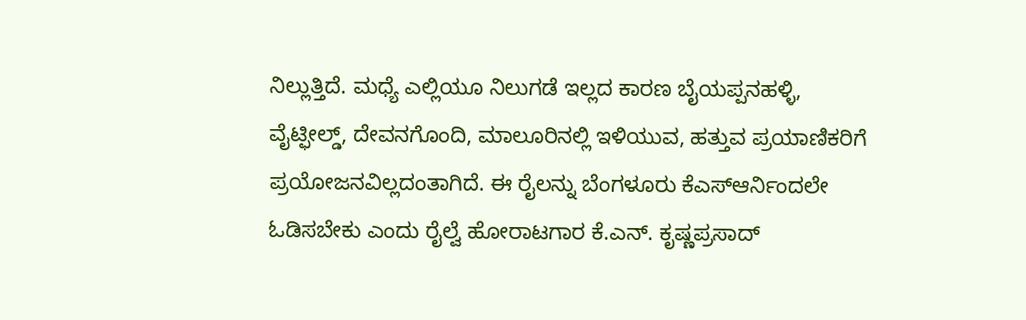ನಿಲ್ಲುತ್ತಿದೆ. ಮಧ್ಯೆ ಎಲ್ಲಿಯೂ ನಿಲುಗಡೆ ಇಲ್ಲದ ಕಾರಣ ಬೈಯಪ್ಪನಹಳ್ಳಿ, ವೈಟ್ಫೀಲ್ಡ್, ದೇವನಗೊಂದಿ, ಮಾಲೂರಿನಲ್ಲಿ ಇಳಿಯುವ, ಹತ್ತುವ ಪ್ರಯಾಣಿಕರಿಗೆ ಪ್ರಯೋಜನವಿಲ್ಲದಂತಾಗಿದೆ. ಈ ರೈಲನ್ನು ಬೆಂಗಳೂರು ಕೆಎಸ್ಆರ್ನಿಂದಲೇ ಓಡಿಸಬೇಕು ಎಂದು ರೈಲ್ವೆ ಹೋರಾಟಗಾರ ಕೆ.ಎನ್. ಕೃಷ್ಣಪ್ರಸಾದ್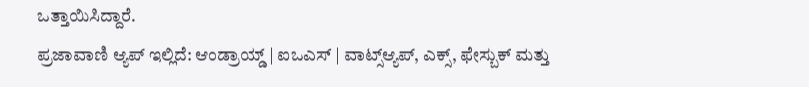ಒತ್ತಾಯಿಸಿದ್ದಾರೆ.
ಪ್ರಜಾವಾಣಿ ಆ್ಯಪ್ ಇಲ್ಲಿದೆ: ಆಂಡ್ರಾಯ್ಡ್ | ಐಒಎಸ್ | ವಾಟ್ಸ್ಆ್ಯಪ್, ಎಕ್ಸ್, ಫೇಸ್ಬುಕ್ ಮತ್ತು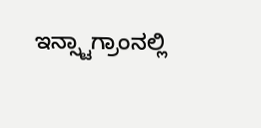ಇನ್ಸ್ಟಾಗ್ರಾಂನಲ್ಲಿ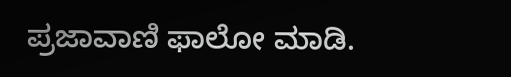ಪ್ರಜಾವಾಣಿ ಫಾಲೋ ಮಾಡಿ.